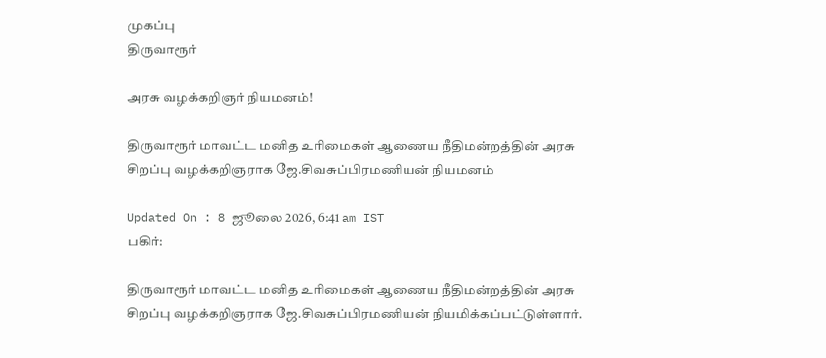முகப்பு
திருவாரூர்

அரசு வழக்கறிஞர் நியமனம்!

திருவாரூர் மாவட்ட மனித உரிமைகள் ஆணைய நீதிமன்றத்தின் அரசு சிறப்பு வழக்கறிஞராக ஜே.சிவசுப்பிரமணியன் நியமனம்

Updated On : 8 ஜூலை 2026, 6:41 am IST
பகிர்:

திருவாரூர் மாவட்ட மனித உரிமைகள் ஆணைய நீதிமன்றத்தின் அரசு சிறப்பு வழக்கறிஞராக ஜே.சிவசுப்பிரமணியன் நியமிக்கப்பட்டுள்ளார்.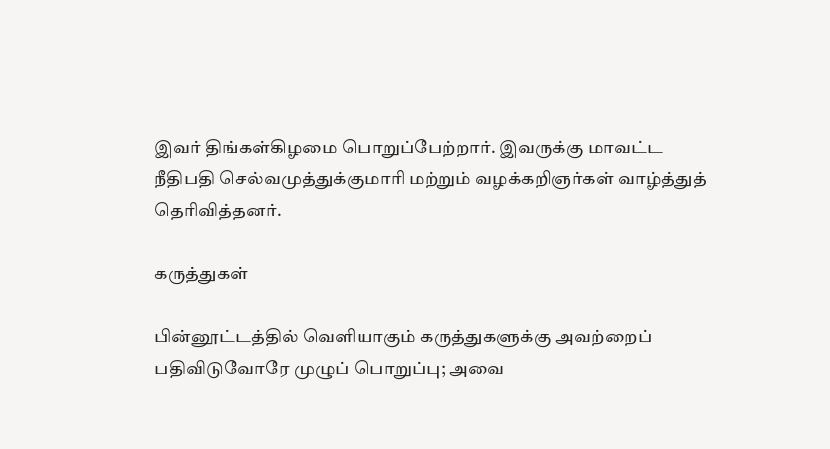இவர் திங்கள்கிழமை பொறுப்பேற்றார். இவருக்கு மாவட்ட நீதிபதி செல்வமுத்துக்குமாரி மற்றும் வழக்கறிஞர்கள் வாழ்த்துத் தெரிவித்தனர்.

கருத்துகள்

பின்னூட்டத்தில் வெளியாகும் கருத்துகளுக்கு அவற்றைப் பதிவிடுவோரே முழுப் பொறுப்பு; அவை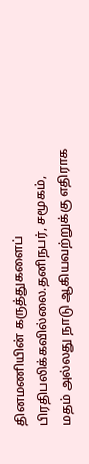தினமணியின் கருத்துகளைப் பிரதிபலிக்கவில்லை.தனிநபர், சமூகம், மதம் அல்லது நாடு ஆகியவற்றுக்கு எதிராக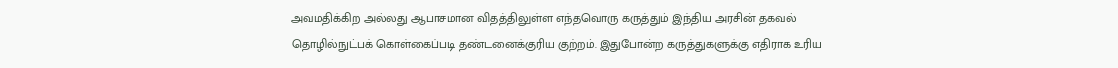அவமதிக்கிற அல்லது ஆபாசமான விதத்திலுள்ள எந்தவொரு கருத்தும் இந்திய அரசின் தகவல் தொழில்நுட்பக் கொள்கைப்படி தண்டனைக்குரிய குற்றம். இதுபோன்ற கருத்துகளுக்கு எதிராக உரிய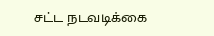சட்ட நடவடிக்கை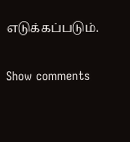எடுக்கப்படும்.

Show comments